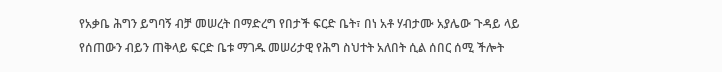የአቃቤ ሕግን ይግባኝ ብቻ መሠረት በማድረግ የበታች ፍርድ ቤት፣ በነ አቶ ሃብታሙ አያሌው ጉዳይ ላይ የሰጠውን ብይን ጠቅላይ ፍርድ ቤቱ ማገዱ መሠሪታዊ የሕግ ስህተት አለበት ሲል ሰበር ሰሚ ችሎት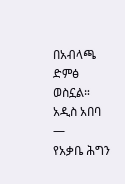በአብላጫ ድምፅ ወስኗል።
አዲስ አበባ —
የአቃቤ ሕግን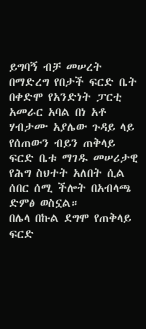ይግባኝ ብቻ መሠረት በማድረግ የበታች ፍርድ ቤት በቀድሞ የአንድነት ፓርቲ አመራር አባል በነ አቶ ሃብታሙ አያሌው ጉዳይ ላይ የሰጠውን ብይን ጠቅላይ ፍርድ ቤቱ ማገዱ መሠሪታዊ የሕግ ስህተት አለበት ሲል ሰበር ሰሚ ችሎት በአብላጫ ድምፅ ወስኗል።
በሌላ በኩል ደግሞ የጠቅላይ ፍርድ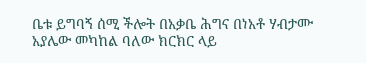ቤቱ ይግባኝ ሰሚ ችሎት በአቃቤ ሕግና በነአቶ ሃብታሙ አያሌው መካከል ባለው ክርክር ላይ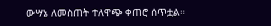ውሣኔ ለመስጠት ተለዋጭ ቀጠሮ ሰጥቷል።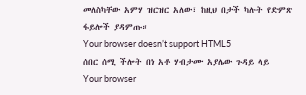መለስካቸው አምሃ ዝርዝር አለው፣ ከዚህ በታች ካሉት የድምጽ ፋይሎች ያዳምጡ።
Your browser doesn’t support HTML5
ሰበር ሰሚ ችሎት በነ አቶ ሃብታሙ አያሌው ጉዳይ ላይ
Your browser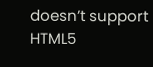doesn’t support HTML5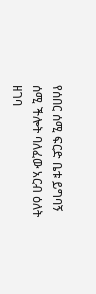የሰበር ሰሚ ፍርድ ቤቱ ይግባኝ ሰሚ ችሎት ባለፈው አርብ ዕለት ዘገባ